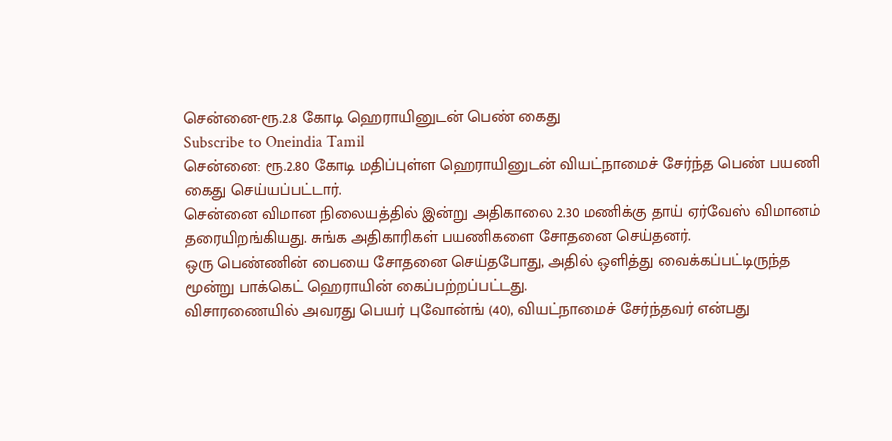சென்னை-ரூ.2.8 கோடி ஹெராயினுடன் பெண் கைது
Subscribe to Oneindia Tamil
சென்னை: ரூ.2.80 கோடி மதிப்புள்ள ஹெராயினுடன் வியட்நாமைச் சேர்ந்த பெண் பயணி கைது செய்யப்பட்டார்.
சென்னை விமான நிலையத்தில் இன்று அதிகாலை 2.30 மணிக்கு தாய் ஏர்வேஸ் விமானம் தரையிறங்கியது. சுங்க அதிகாரிகள் பயணிகளை சோதனை செய்தனர்.
ஒரு பெண்ணின் பையை சோதனை செய்தபோது, அதில் ஒளித்து வைக்கப்பட்டிருந்த மூன்று பாக்கெட் ஹெராயின் கைப்பற்றப்பட்டது.
விசாரணையில் அவரது பெயர் புவோன்ங் (40), வியட்நாமைச் சேர்ந்தவர் என்பது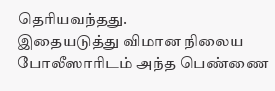தெரியவந்தது.
இதையடுத்து விமான நிலைய போலீஸாரிடம் அந்த பெண்ணை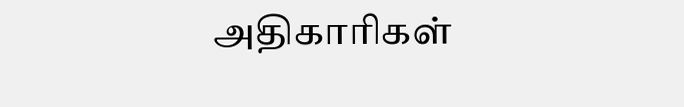அதிகாரிகள்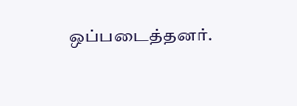ஒப்படைத்தனர்.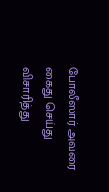போலீஸார் அவரை கைது செய்து விசாரித்து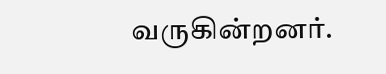வருகின்றனர்.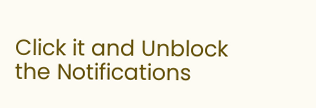Click it and Unblock the Notifications